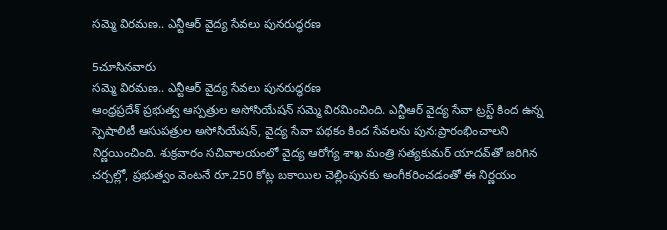సమ్మె విరమణ.. ఎన్టీఆర్‌ వైద్య సేవలు పునరుద్ధరణ

5చూసినవారు
సమ్మె విరమణ.. ఎన్టీఆర్‌ వైద్య సేవలు పునరుద్ధరణ
ఆంధ్రప్రదేశ్ ప్రభుత్వ ఆస్పత్రుల అసోసియేషన్ సమ్మె విరమించింది. ఎన్టీఆర్ వైద్య సేవా ట్రస్ట్ కింద ఉన్న స్పెషాలిటీ ఆసుపత్రుల అసోసియేషన్, వైద్య సేవా పథకం కింద సేవలను పున:ప్రారంభించాలని నిర్ణయించింది. శుక్రవారం సచివాలయంలో వైద్య ఆరోగ్య శాఖ మంత్రి సత్యకుమర్ యాదవ్‌తో జరిగిన చర్చల్లో, ప్రభుత్వం వెంటనే రూ.250 కోట్ల బకాయిల చెల్లింపునకు అంగీకరించడంతో ఈ నిర్ణయం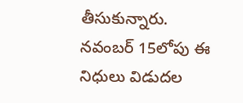తీసుకున్నారు. నవంబర్ 15లోపు ఈ నిధులు విడుదల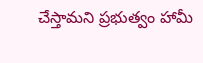చేస్తామని ప్రభుత్వం హామీ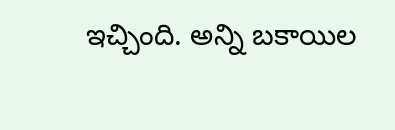ఇచ్చింది. అన్ని బకాయిల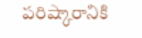పరిష్కారానికి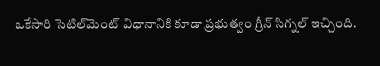ఒకేసారి సెటిల్‌మెంట్ విధానానికి కూడా ప్రభుత్వం గ్రీన్ సిగ్నల్ ఇచ్చింది.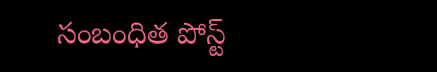సంబంధిత పోస్ట్